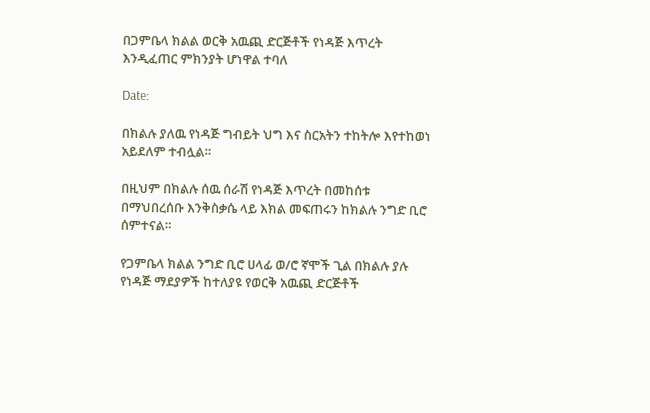በጋምቤላ ክልል ወርቅ አዉጪ ድርጅቶች የነዳጅ እጥረት እንዲፈጠር ምክንያት ሆነዋል ተባለ

Date:

በክልሉ ያለዉ የነዳጅ ግብይት ህግ እና ስርአትን ተከትሎ እየተከወነ አይደለም ተብሏል።

በዚህም በክልሉ ሰዉ ሰራሽ የነዳጅ እጥረት በመከሰቱ በማህበረሰቡ እንቅስቃሴ ላይ እክል መፍጠሩን ከክልሉ ንግድ ቢሮ ሰምተናል።

የጋምቤላ ክልል ንግድ ቢሮ ሀላፊ ወ/ሮ ኛሞች ጊል በክልሉ ያሉ የነዳጅ ማደያዎች ከተለያዩ የወርቅ አዉጪ ድርጅቶች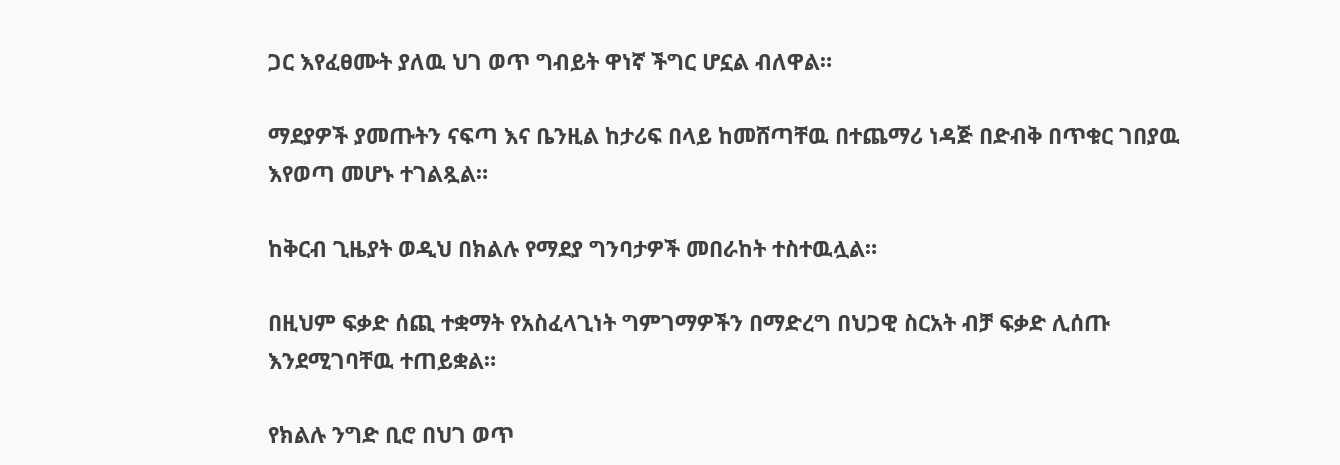ጋር እየፈፀሙት ያለዉ ህገ ወጥ ግብይት ዋነኛ ችግር ሆኗል ብለዋል።

ማደያዎች ያመጡትን ናፍጣ እና ቤንዚል ከታሪፍ በላይ ከመሸጣቸዉ በተጨማሪ ነዳጅ በድብቅ በጥቁር ገበያዉ እየወጣ መሆኑ ተገልጿል።

ከቅርብ ጊዜያት ወዲህ በክልሉ የማደያ ግንባታዎች መበራከት ተስተዉሏል።

በዚህም ፍቃድ ሰጪ ተቋማት የአስፈላጊነት ግምገማዎችን በማድረግ በህጋዊ ስርአት ብቻ ፍቃድ ሊሰጡ እንደሚገባቸዉ ተጠይቋል።

የክልሉ ንግድ ቢሮ በህገ ወጥ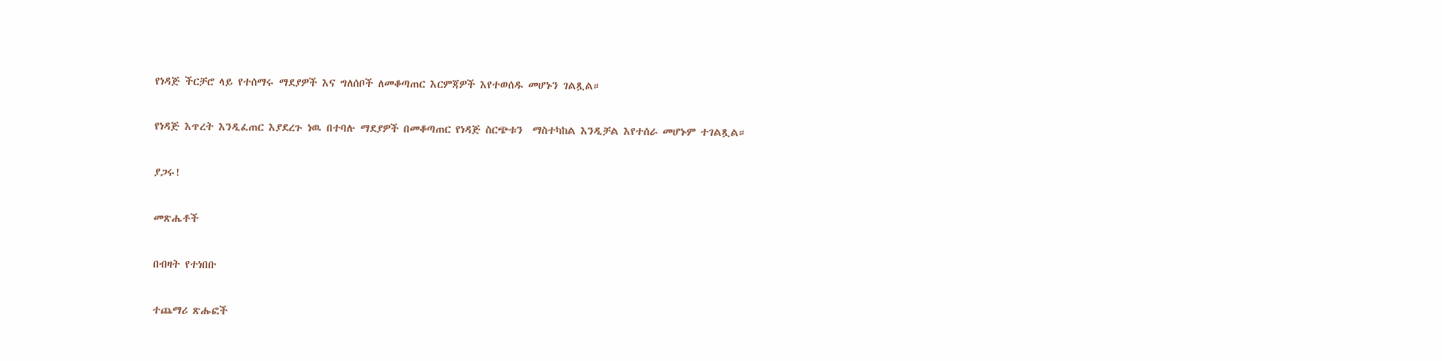የነዳጅ ችርቻሮ ላይ የተሰማሩ ማደያዎች እና ግለሰቦች ለመቆጣጠር እርምጃዎች እየተወሰዱ መሆኑን ገልጿል።

የነዳጅ እጥረት እንዲፈጠር እያደረጉ ነዉ በተባሉ ማደያዎች በመቆጣጠር የነዳጅ ስርጭቱን  ማስተካከል እንዲቻል እየተሰራ መሆኑም ተገልጿል።

ያጋሩ!

መጽሔቶች

በብዛት የተነበቡ

ተጨማሪ ጽሑፎች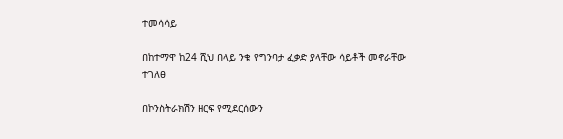ተመሳሳይ

በከተማዋ ከ24 ሺህ በላይ ንቁ የግንባታ ፈቃድ ያላቸው ሳይቶች መኖራቸው ተገለፀ

በኮንስትራክሽን ዘርፍ የሚደርሰውን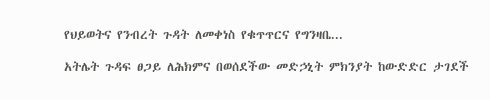የህይወትና የንብረት ጉዳት ለመቀነስ የቁጥጥርና የግንዛቤ...

አትሌት ጉዳፍ ፀጋይ ለሕክምና በወሰደችው መድኃኒት ምክንያት ከውድድር ታገደች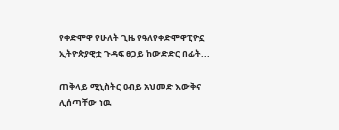የቀድሞዋ የሁለት ጊዜ የዓለየቀድሞዋፒዮኗ ኢትዮጵያዊቷ ጉዳፍ ፀጋይ ከውድድር በፊት...

ጠቅላይ ሚኒስትር ዐብይ አህመድ እውቅና ሊሰጣቸው ነዉ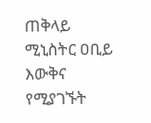ጠቅላይ ሚኒስትር ዐቢይ እውቅና የሚያገኙት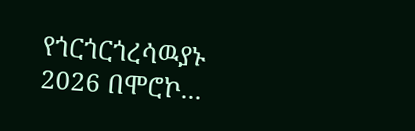የጎርጎርጎረሳዉያኑ 2026 በሞሮኮ...